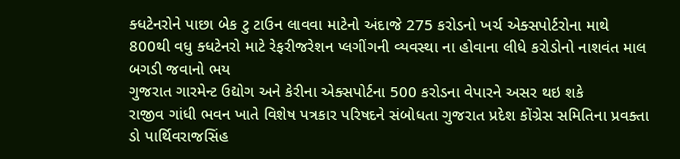ક્ધટેનરોને પાછા બેક ટુ ટાઉન લાવવા માટેનો અંદાજે 275 કરોડનો ખર્ચ એક્સપોર્ટરોના માથે
800થી વધુ ક્ધટેનરો માટે રેફરીજરેશન પ્લગીંગની વ્યવસ્થા ના હોવાના લીધે કરોડોનો નાશવંત માલ બગડી જવાનો ભય
ગુજરાત ગારમેન્ટ ઉદ્યોગ અને કેરીના એક્સપોર્ટના 500 કરોડના વેપારને અસર થઇ શકે
રાજીવ ગાંધી ભવન ખાતે વિશેષ પત્રકાર પરિષદને સંબોધતા ગુજરાત પ્રદેશ કોંગ્રેસ સમિતિના પ્રવક્તા ડો પાર્થિવરાજસિંહ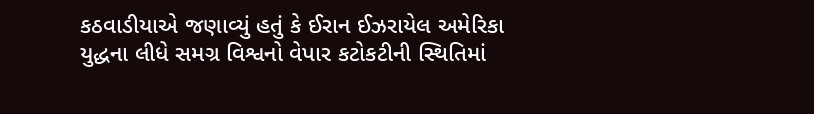કઠવાડીયાએ જણાવ્યું હતું કે ઈરાન ઈઝરાયેલ અમેરિકા યુદ્ધના લીધે સમગ્ર વિશ્વનો વેપાર કટોકટીની સ્થિતિમાં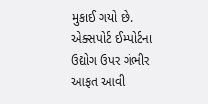મુકાઈ ગયો છે. એક્સપોર્ટ ઈમ્પોર્ટના ઉદ્યોગ ઉપર ગંભીર આફત આવી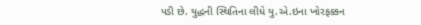પડી છે. યુદ્ધની સ્થિતિના લીધે યુ.એ.ઇના ખોરફક્કન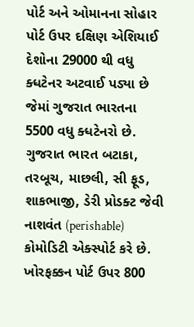પોર્ટ અને ઓમાનના સોહાર પોર્ટ ઉપર દક્ષિણ એશિયાઈ દેશોના 29000 થી વધુ ક્ધટેનર અટવાઈ પડ્યા છે જેમાં ગુજરાત ભારતના 5500 વધુ ક્ધટેનરો છે.
ગુજરાત ભારત બટાકા, તરબૂચ, માછલી, સી ફૂડ, શાકભાજી, ડેરી પ્રોડક્ટ જેવી નાશવંત (perishable) કોમોડિટી એક્સ્પોર્ટ કરે છે. ખોરફક્કન પોર્ટ ઉપર 800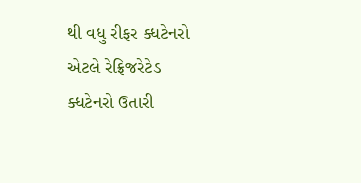થી વધુ રીફર ક્ધટેનરો એટલે રેફ્રિજરેટેડ ક્ધટેનરો ઉતારી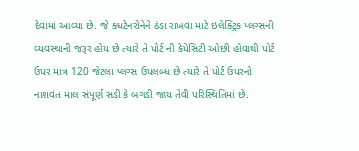દેવામાં આવ્યા છે. જે ક્ધટેનરોનેને ઠંડા રાખવા માટે ઇલેક્ટ્રિક પ્લગ્સની વ્યવસ્થાની જરૂર હોય છે ત્યારે તે પોર્ટ ની કેપેસિટી ઓછી હોવાથી પોર્ટ ઉપર માત્ર 120 જેટલા પ્લગ્સ ઉપલબ્ધ છે ત્યારે તે પોર્ટ ઉપરનો નાશવંત માલ સંપૂર્ણ સડી કે બગડી જાય તેવી પરિસ્થિતિમાં છે.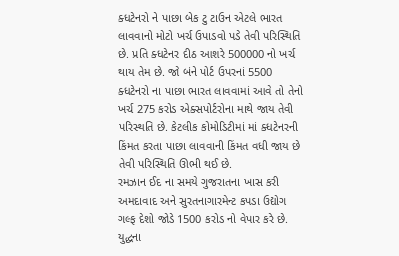ક્ધટેનરો ને પાછા બેક ટુ ટાઉન એટલે ભારત લાવવાનો મોટો ખર્ચ ઉપાડવો પડે તેવી પરિસ્થિતિ છે. પ્રતિ ક્ધટેનર દીઠ આશરે 500000 નો ખર્ચ થાય તેમ છે. જો બંને પોર્ટ ઉપરનાં 5500 ક્ધટેનરો ના પાછા ભારત લાવવામાં આવે તો તેનો ખર્ચ 275 કરોડ એક્સપોર્ટરોના માથે જાય તેવી પરિસ્થતિ છે. કેટલીક કોમોડિટીમાં માં ક્ધટેનરની કિંમત કરતા પાછા લાવવાની કિંમત વધી જાય છે તેવી પરિસ્થિતિ ઊભી થઈ છે.
રમઝાન ઈદ ના સમયે ગુજરાતના ખાસ કરી અમદાવાદ અને સુરતનાગારમેન્ટ કપડા ઉદ્યોગ ગલ્ફ દેશો જોડે 1500 કરોડ નો વેપાર કરે છે. યુદ્ધના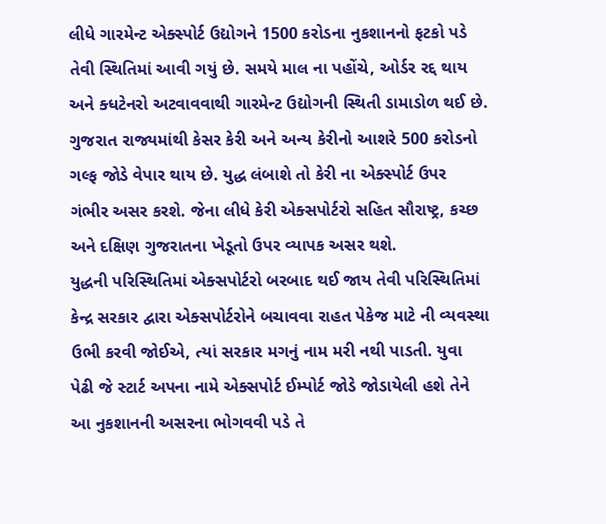લીધે ગારમેન્ટ એક્સ્પોર્ટ ઉદ્યોગને 1500 કરોડના નુકશાનનો ફટકો પડે તેવી સ્થિતિમાં આવી ગયું છે. સમયે માલ ના પહોંચે, ઓર્ડર રદ્દ થાય અને ક્ધટેનરો અટવાવવાથી ગારમેન્ટ ઉદ્યોગની સ્થિતી ડામાડોળ થઈ છે. ગુજરાત રાજ્યમાંથી કેસર કેરી અને અન્ય કેરીનો આશરે 500 કરોડનો ગલ્ફ જોડે વેપાર થાય છે. યુદ્ધ લંબાશે તો કેરી ના એક્સ્પોર્ટ ઉપર ગંભીર અસર કરશે. જેના લીધે કેરી એક્સપોર્ટરો સહિત સૌરાષ્ટ્ર, કચ્છ અને દક્ષિણ ગુજરાતના ખેડૂતો ઉપર વ્યાપક અસર થશે.
યુદ્ધની પરિસ્થિતિમાં એક્સપોર્ટરો બરબાદ થઈ જાય તેવી પરિસ્થિતિમાં કેન્દ્ર સરકાર દ્વારા એક્સપોર્ટરોને બચાવવા રાહત પેકેજ માટે ની વ્યવસ્થા ઉભી કરવી જોઈએ, ત્યાં સરકાર મગનું નામ મરી નથી પાડતી. યુવા પેઢી જે સ્ટાર્ટ અપના નામે એક્સપોર્ટ ઈમ્પોર્ટ જોડે જોડાયેલી હશે તેને આ નુકશાનની અસરના ભોગવવી પડે તે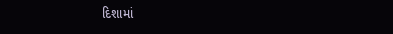દિશામાં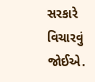સરકારે વિચારવું જોઈએ.